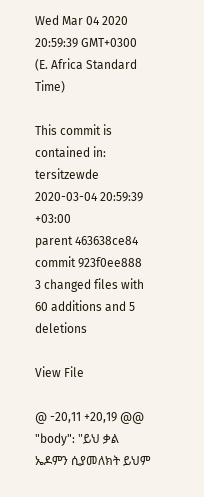Wed Mar 04 2020 20:59:39 GMT+0300 (E. Africa Standard Time)

This commit is contained in:
tersitzewde 2020-03-04 20:59:39 +03:00
parent 463638ce84
commit 923f0ee888
3 changed files with 60 additions and 5 deletions

View File

@ -20,11 +20,19 @@
"body": "ይህ ቃል ኤዶምን ሲያመለክት ይህም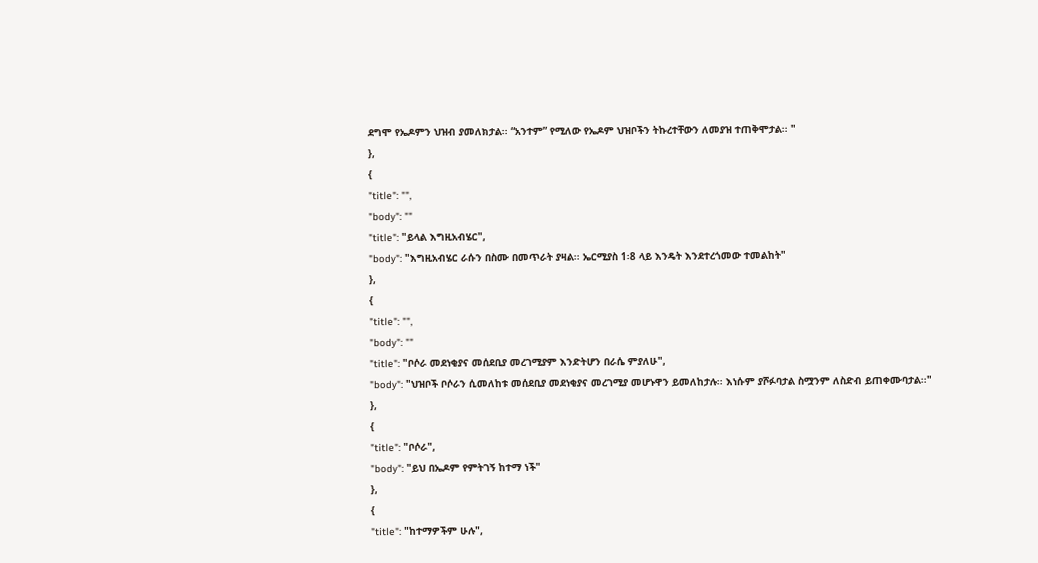ደግሞ የኤዶምን ህዝብ ያመለክታል፡፡ “አንተም” የሚለው የኤዶም ህዝቦችን ትኩረተቸውን ለመያዝ ተጠቅሞታል፡፡ "
},
{
"title": "",
"body": ""
"title": "ይላል እግዚአብሄር",
"body": "እግዚአብሄር ራሱን በስሙ በመጥራት ያዛል፡፡ ኤርሚያስ 1፡8 ላይ እንዴት እንደተረጎመው ተመልከት"
},
{
"title": "",
"body": ""
"title": "ቦሶራ መደነቂያና መሰደቢያ መረገሚያም እንድትሆን በራሴ ምያለሁ",
"body": "ህዝቦች ቦሶራን ሲመለከቱ መሰደቢያ መደነቂያና መረገሚያ መሆኑዋን ይመለከታሉ፡፡ እነሱም ያሾፉባታል ስሟንም ለስድብ ይጠቀሙባታል፡፡"
},
{
"title": "ቦሶራ",
"body": "ይህ በኤዶም የምትገኝ ከተማ ነች"
},
{
"title": "ከተማዎችም ሁሉ",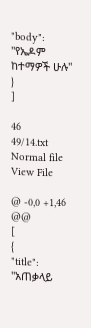"body": "የኤዶም ከተማዎች ሁሉ"
}
]

46
49/14.txt Normal file
View File

@ -0,0 +1,46 @@
[
{
"title": "አጠቃላይ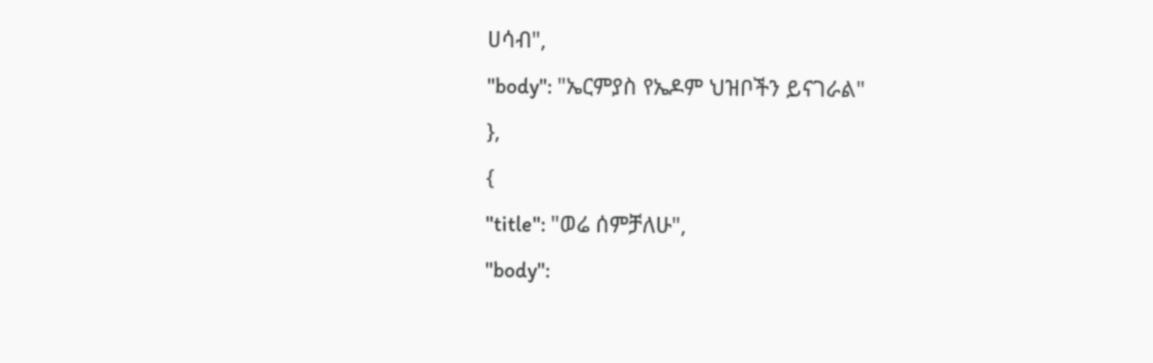ሀሳብ",
"body": "ኤርምያስ የኤዶም ህዝቦችን ይናገራል"
},
{
"title": "ወሬ ሰምቻለሁ",
"body":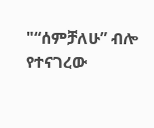"“ሰምቻለሁ” ብሎ የተናገረው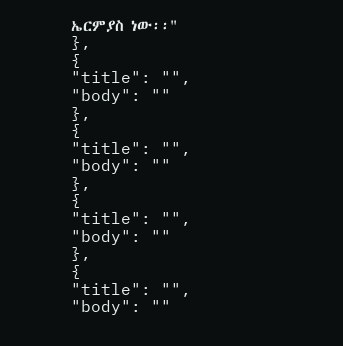ኤርምያስ ነው፡፡"
},
{
"title": "",
"body": ""
},
{
"title": "",
"body": ""
},
{
"title": "",
"body": ""
},
{
"title": "",
"body": ""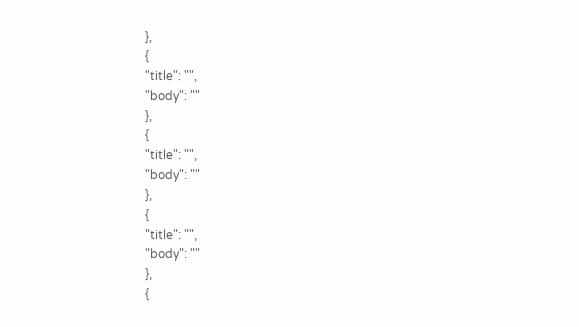},
{
"title": "",
"body": ""
},
{
"title": "",
"body": ""
},
{
"title": "",
"body": ""
},
{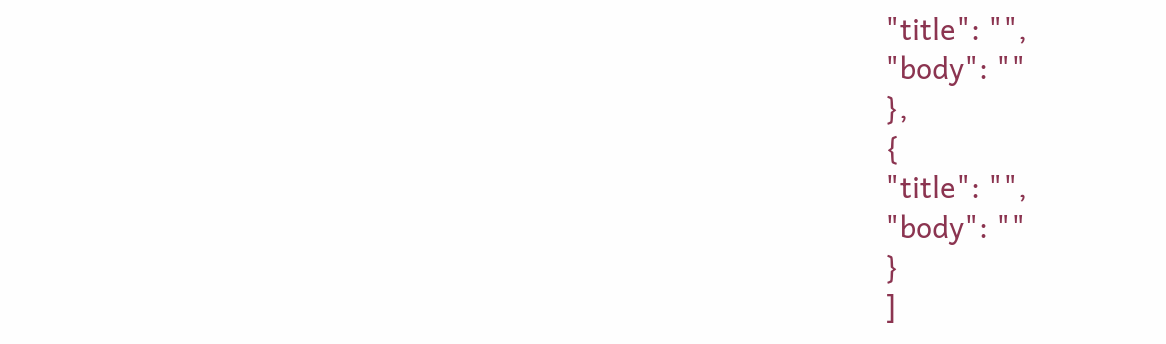"title": "",
"body": ""
},
{
"title": "",
"body": ""
}
]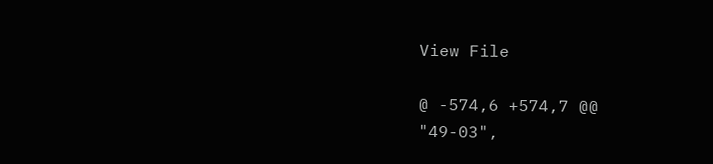View File

@ -574,6 +574,7 @@
"49-03",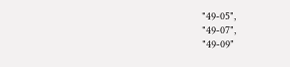"49-05",
"49-07",
"49-09"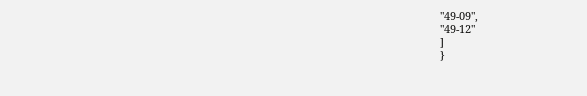"49-09",
"49-12"
]
}